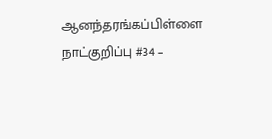ஆனந்தரங்கப்பிள்ளை நாட்குறிப்பு #34 –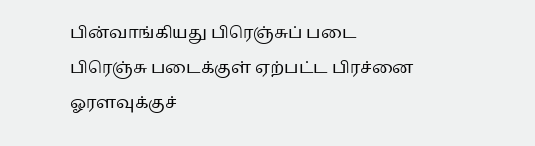பின்வாங்கியது பிரெஞ்சுப் படை
பிரெஞ்சு படைக்குள் ஏற்பட்ட பிரச்னை ஓரளவுக்குச்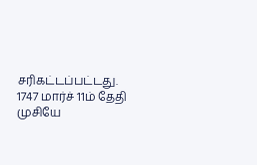சரிகட்டப்பட்டது. 1747 மார்ச் 11ம் தேதி முசியே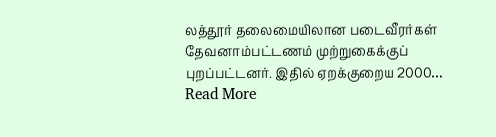லத்தூர் தலைமையிலான படைவீரர்கள் தேவனாம்பட்டணம் முற்றுகைக்குப் புறப்பட்டனர். இதில் ஏறக்குறைய 2000… Read More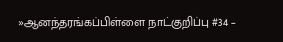»ஆனந்தரங்கப்பிள்ளை நாட்குறிப்பு #34 –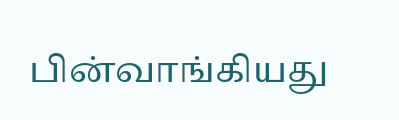பின்வாங்கியது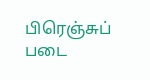பிரெஞ்சுப் படை